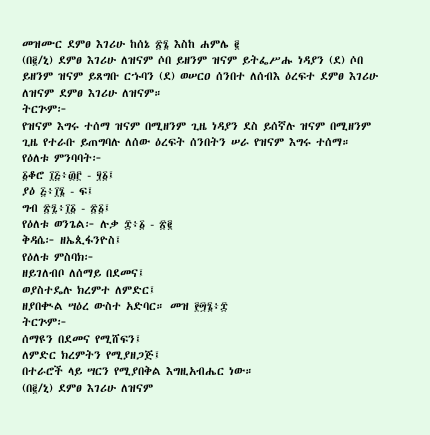መዝሙር ደምፀ እገሪሁ ከሰኔ ፳፮ እስከ ሐምሌ ፪
(በ፪/ኒ) ደምፀ እገሪሁ ለዝናም ሶበ ይዘንም ዝናም ይትፌሥሑ ነዳያን (ደ) ሶበ ይዘንም ዝናም ይጸግቡ ርኁባን (ደ) ወሠርዐ ሰንበተ ለሰብእ ዕረፍተ ደምፀ እገሪሁ ለዝናም ደምፀ እገሪሁ ለዝናም።
ትርጕም፦
የዝናም እግሩ ተሰማ ዝናም በሚዘንም ጊዜ ነዳያን ደስ ይሰኛሉ ዝናም በሚዘንም ጊዜ የተራቡ ይጠግባሉ ለሰው ዕረፍት ሰንበትን ሠራ የዝናም እግሩ ተሰማ።
የዕለቱ ምንባባት፦
፩ቆሮ ፲፭፥፴፫ - ፶፩፤
ያዕ ፭፥፲፮ - ፍ፤
ግብ ፳፯፥፲፩ - ፳፩፤
የዕለቱ ወንጌል፦ ሉቃ ፰፥፩ - ፳፪
ቅዳሴ፦ ዘኤጲፋንዮስ፤
የዕለቱ ምስባክ፦
ዘይገለብቦ ለሰማይ በደመና፤
ወያስተዴሉ ክረምተ ለምድር፤
ዘያበቊል ሣዕረ ውስተ አድባር። መዝ ፻፵፮፥፰
ትርጕም፦
ሰማዩን በደመና የሚሸፍን፤
ለምድር ክረምትን የሚያዘጋጅ፤
በተራሮች ላይ ሣርን የሚያበቅል እግዚአብሔር ነው።
(በ፪/ኒ) ደምፀ እገሪሁ ለዝናም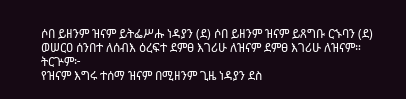ሶበ ይዘንም ዝናም ይትፌሥሑ ነዳያን (ደ) ሶበ ይዘንም ዝናም ይጸግቡ ርኁባን (ደ) ወሠርዐ ሰንበተ ለሰብእ ዕረፍተ ደምፀ እገሪሁ ለዝናም ደምፀ እገሪሁ ለዝናም።
ትርጕም፦
የዝናም እግሩ ተሰማ ዝናም በሚዘንም ጊዜ ነዳያን ደስ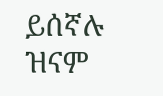ይሰኛሉ ዝናም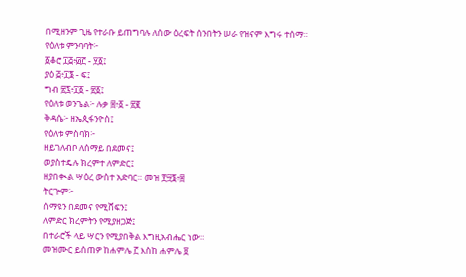በሚዘንም ጊዜ የተራቡ ይጠግባሉ ለሰው ዕረፍት ሰንበትን ሠራ የዝናም እግሩ ተሰማ።
የዕለቱ ምንባባት፦
፩ቆሮ ፲፭፥፴፫ - ፶፩፤
ያዕ ፭፥፲፮ - ፍ፤
ግብ ፳፯፥፲፩ - ፳፩፤
የዕለቱ ወንጌል፦ ሉቃ ፰፥፩ - ፳፪
ቅዳሴ፦ ዘኤጲፋንዮስ፤
የዕለቱ ምስባክ፦
ዘይገለብቦ ለሰማይ በደመና፤
ወያስተዴሉ ክረምተ ለምድር፤
ዘያበቊል ሣዕረ ውስተ አድባር። መዝ ፻፵፮፥፰
ትርጕም፦
ሰማዩን በደመና የሚሸፍን፤
ለምድር ክረምትን የሚያዘጋጅ፤
በተራሮች ላይ ሣርን የሚያበቅል እግዚአብሔር ነው።
መዝሙር ይሰጠዎ ከሐምሌ ፫ እስከ ሐምሌ ፱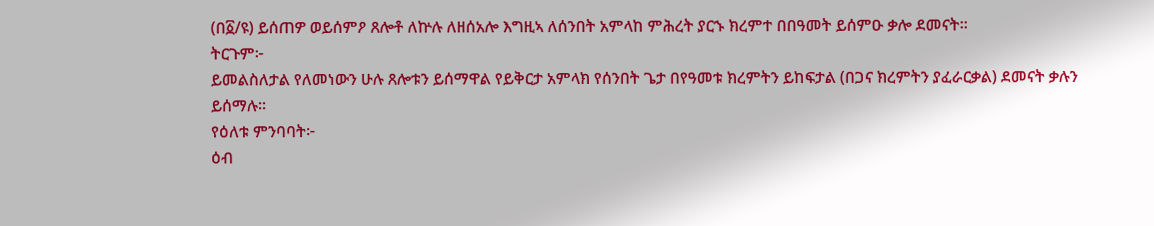(በ፩/ዩ) ይሰጠዎ ወይሰምዖ ጸሎቶ ለኵሉ ለዘሰአሎ እግዚኣ ለሰንበት አምላከ ምሕረት ያርኁ ክረምተ በበዓመት ይሰምዑ ቃሎ ደመናት።
ትርጉም፦
ይመልስለታል የለመነውን ሁሉ ጸሎቱን ይሰማዋል የይቅርታ አምላክ የሰንበት ጌታ በየዓመቱ ክረምትን ይከፍታል (በጋና ክረምትን ያፈራርቃል) ደመናት ቃሉን ይሰማሉ።
የዕለቱ ምንባባት፦
ዕብ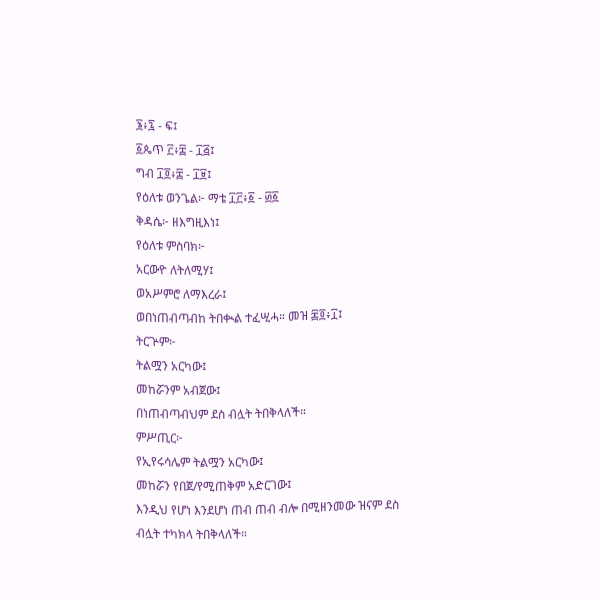፮፥፯ - ፍ፤
፩ጴጥ ፫፥፰ - ፲፭፤
ግብ ፲፬፥፰ - ፲፱፤
የዕለቱ ወንጌል፦ ማቴ ፲፫፥፩ - ፴፩
ቅዳሴ፦ ዘእግዚእነ፤
የዕለቱ ምስባክ፦
አርውዮ ለትለሚሃ፤
ወአሥምሮ ለማእረራ፤
ወበነጠብጣብከ ትበቊል ተፈሢሓ። መዝ ፷፬፥፲፤
ትርጕም፦
ትልሟን አርካው፤
መከሯንም አብጀው፤
በነጠብጣብህም ደስ ብሏት ትበቅላለች።
ምሥጢር፦
የኢየሩሳሌም ትልሟን አርካው፤
መከሯን የበጀ/የሚጠቅም አድርገው፤
እንዲህ የሆነ እንደሆነ ጠብ ጠብ ብሎ በሚዘንመው ዝናም ደስ ብሏት ተካክላ ትበቅላለች።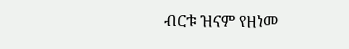ብርቱ ዝናም የዘነመ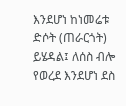እንደሆነ ከነመሬቱ ድሶት (ጠራርጎት) ይሄዳል፤ ለሰስ ብሎ የወረደ እንደሆነ ደስ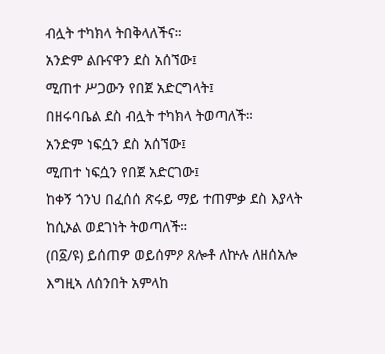ብሏት ተካክላ ትበቅላለችና።
አንድም ልቡናዋን ደስ አሰኘው፤
ሚጠተ ሥጋውን የበጀ አድርግላት፤
በዘሩባቤል ደስ ብሏት ተካክላ ትወጣለች።
አንድም ነፍሷን ደስ አሰኘው፤
ሚጠተ ነፍሷን የበጀ አድርገው፤
ከቀኝ ጎንህ በፈሰሰ ጽሩይ ማይ ተጠምቃ ደስ እያላት ከሲኦል ወደገነት ትወጣለች።
(በ፩/ዩ) ይሰጠዎ ወይሰምዖ ጸሎቶ ለኵሉ ለዘሰአሎ እግዚኣ ለሰንበት አምላከ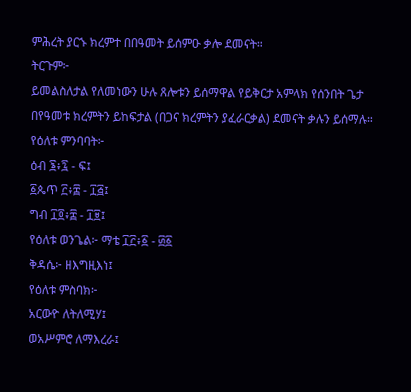ምሕረት ያርኁ ክረምተ በበዓመት ይሰምዑ ቃሎ ደመናት።
ትርጉም፦
ይመልስለታል የለመነውን ሁሉ ጸሎቱን ይሰማዋል የይቅርታ አምላክ የሰንበት ጌታ በየዓመቱ ክረምትን ይከፍታል (በጋና ክረምትን ያፈራርቃል) ደመናት ቃሉን ይሰማሉ።
የዕለቱ ምንባባት፦
ዕብ ፮፥፯ - ፍ፤
፩ጴጥ ፫፥፰ - ፲፭፤
ግብ ፲፬፥፰ - ፲፱፤
የዕለቱ ወንጌል፦ ማቴ ፲፫፥፩ - ፴፩
ቅዳሴ፦ ዘእግዚእነ፤
የዕለቱ ምስባክ፦
አርውዮ ለትለሚሃ፤
ወአሥምሮ ለማእረራ፤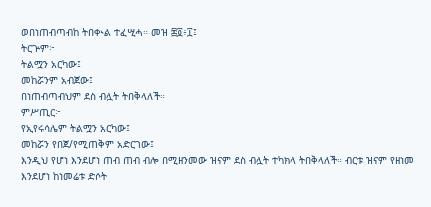ወበነጠብጣብከ ትበቊል ተፈሢሓ። መዝ ፷፬፥፲፤
ትርጕም፦
ትልሟን አርካው፤
መከሯንም አብጀው፤
በነጠብጣብህም ደስ ብሏት ትበቅላለች።
ምሥጢር፦
የኢየሩሳሌም ትልሟን አርካው፤
መከሯን የበጀ/የሚጠቅም አድርገው፤
እንዲህ የሆነ እንደሆነ ጠብ ጠብ ብሎ በሚዘንመው ዝናም ደስ ብሏት ተካክላ ትበቅላለች። ብርቱ ዝናም የዘነመ እንደሆነ ከነመሬቱ ድሶት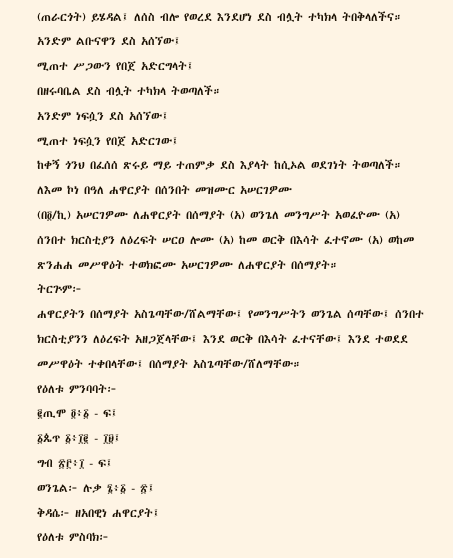(ጠራርጎት) ይሄዳል፤ ለሰስ ብሎ የወረደ እንደሆነ ደስ ብሏት ተካክላ ትበቅላለችና።
አንድም ልቡናዋን ደስ አሰኘው፤
ሚጠተ ሥጋውን የበጀ አድርግላት፤
በዘሩባቤል ደስ ብሏት ተካክላ ትወጣለች።
አንድም ነፍሷን ደስ አሰኘው፤
ሚጠተ ነፍሷን የበጀ አድርገው፤
ከቀኝ ጎንህ በፈሰሰ ጽሩይ ማይ ተጠምቃ ደስ እያላት ከሲኦል ወደገነት ትወጣለች።
ለእመ ኮነ በዓለ ሐዋርያት በሰንበት መዝሙር አሠርገዎሙ
(በ፬/ኪ) አሠርገዎሙ ለሐዋርያት በሰማያት (አ) ወንጌለ መንግሥት አወፈዮሙ (አ) ሰንበተ ክርስቲያን ለዕረፍት ሠርዐ ሎሙ (አ) ከመ ወርቅ በእሳት ፈተኖሙ (አ) ወከመ ጽንሐሐ መሥዋዕት ተወክፎሙ አሠርገዎሙ ለሐዋርያት በሰማያት።
ትርጕም፦
ሐዋርያትን በሰማያት አስጌጣቸው/ሸልማቸው፤ የመንግሥትን ወንጌል ሰጣቸው፤ ሰንበተ ክርስቲያንን ለዕረፍት አዘጋጀላቸው፤ እንደ ወርቅ በእሳት ፈተናቸው፤ እንደ ተወደደ መሥዋዕት ተቀበላቸው፤ በሰማያት አስጌጣቸው/ሸለማቸው።
የዕለቱ ምንባባት፦
፪ጢሞ ፬፥፩ - ፍ፤
፩ጴጥ ፩፥፲፪ - ፲፱፤
ግብ ፳፫፥፲ - ፍ፤
ወንጌል፦ ሉቃ ፮፥፩ - ፳፤
ቅዳሴ፦ ዘአበዊነ ሐዋርያት፤
የዕለቱ ምስባክ፦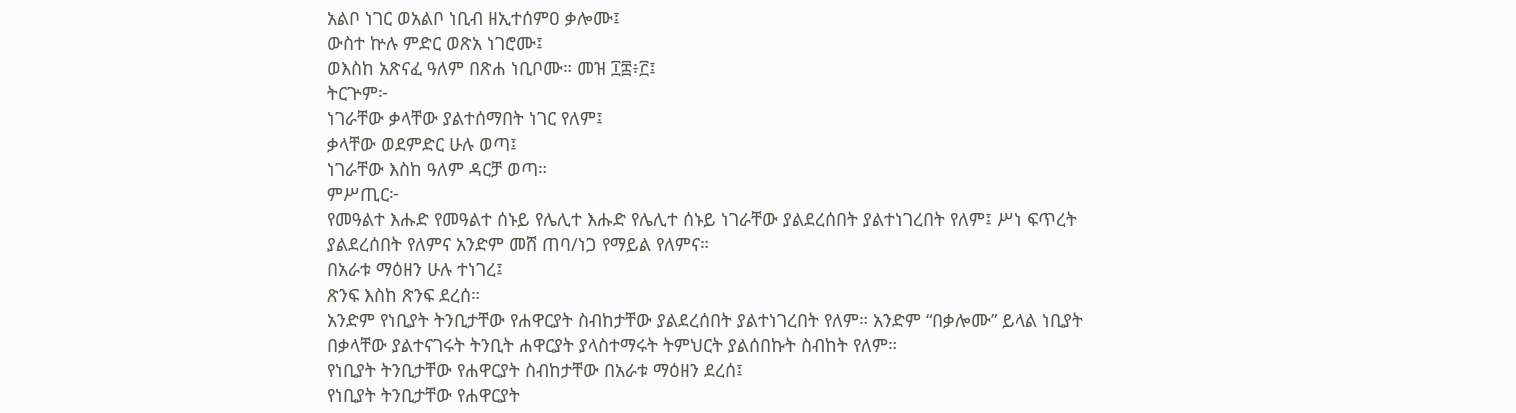አልቦ ነገር ወአልቦ ነቢብ ዘኢተሰምዐ ቃሎሙ፤
ውስተ ኵሉ ምድር ወጽአ ነገሮሙ፤
ወእስከ አጽናፈ ዓለም በጽሐ ነቢቦሙ። መዝ ፲፰፥፫፤
ትርጕም፦
ነገራቸው ቃላቸው ያልተሰማበት ነገር የለም፤
ቃላቸው ወደምድር ሁሉ ወጣ፤
ነገራቸው እስከ ዓለም ዳርቻ ወጣ።
ምሥጢር፦
የመዓልተ እሑድ የመዓልተ ሰኑይ የሌሊተ እሑድ የሌሊተ ሰኑይ ነገራቸው ያልደረሰበት ያልተነገረበት የለም፤ ሥነ ፍጥረት ያልደረሰበት የለምና አንድም መሸ ጠባ/ነጋ የማይል የለምና።
በአራቱ ማዕዘን ሁሉ ተነገረ፤
ጽንፍ እስከ ጽንፍ ደረሰ።
አንድም የነቢያት ትንቢታቸው የሐዋርያት ስብከታቸው ያልደረሰበት ያልተነገረበት የለም። አንድም “በቃሎሙ” ይላል ነቢያት በቃላቸው ያልተናገሩት ትንቢት ሐዋርያት ያላስተማሩት ትምህርት ያልሰበኩት ስብከት የለም።
የነቢያት ትንቢታቸው የሐዋርያት ስብከታቸው በአራቱ ማዕዘን ደረሰ፤
የነቢያት ትንቢታቸው የሐዋርያት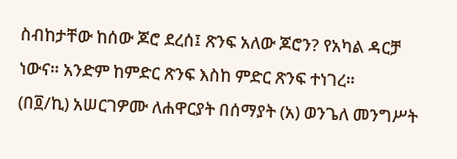ስብከታቸው ከሰው ጆሮ ደረሰ፤ ጽንፍ አለው ጆሮን? የአካል ዳርቻ ነውና። አንድም ከምድር ጽንፍ እስከ ምድር ጽንፍ ተነገረ።
(በ፬/ኪ) አሠርገዎሙ ለሐዋርያት በሰማያት (አ) ወንጌለ መንግሥት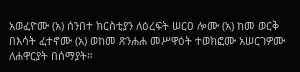አወፈዮሙ (አ) ሰንበተ ክርስቲያን ለዕረፍት ሠርዐ ሎሙ (አ) ከመ ወርቅ በእሳት ፈተኖሙ (አ) ወከመ ጽንሐሐ መሥዋዕት ተወክፎሙ አሠርገዎሙ ለሐዋርያት በሰማያት።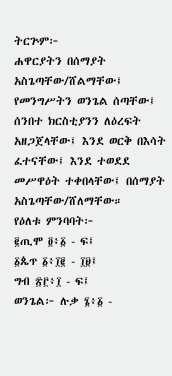ትርጕም፦
ሐዋርያትን በሰማያት አስጌጣቸው/ሸልማቸው፤ የመንግሥትን ወንጌል ሰጣቸው፤ ሰንበተ ክርስቲያንን ለዕረፍት አዘጋጀላቸው፤ እንደ ወርቅ በእሳት ፈተናቸው፤ እንደ ተወደደ መሥዋዕት ተቀበላቸው፤ በሰማያት አስጌጣቸው/ሸለማቸው።
የዕለቱ ምንባባት፦
፪ጢሞ ፬፥፩ - ፍ፤
፩ጴጥ ፩፥፲፪ - ፲፱፤
ግብ ፳፫፥፲ - ፍ፤
ወንጌል፦ ሉቃ ፮፥፩ -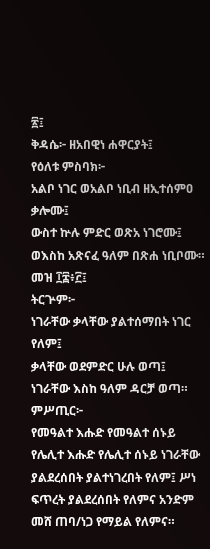፳፤
ቅዳሴ፦ ዘአበዊነ ሐዋርያት፤
የዕለቱ ምስባክ፦
አልቦ ነገር ወአልቦ ነቢብ ዘኢተሰምዐ ቃሎሙ፤
ውስተ ኵሉ ምድር ወጽአ ነገሮሙ፤
ወእስከ አጽናፈ ዓለም በጽሐ ነቢቦሙ። መዝ ፲፰፥፫፤
ትርጕም፦
ነገራቸው ቃላቸው ያልተሰማበት ነገር የለም፤
ቃላቸው ወደምድር ሁሉ ወጣ፤
ነገራቸው እስከ ዓለም ዳርቻ ወጣ።
ምሥጢር፦
የመዓልተ እሑድ የመዓልተ ሰኑይ የሌሊተ እሑድ የሌሊተ ሰኑይ ነገራቸው ያልደረሰበት ያልተነገረበት የለም፤ ሥነ ፍጥረት ያልደረሰበት የለምና አንድም መሸ ጠባ/ነጋ የማይል የለምና።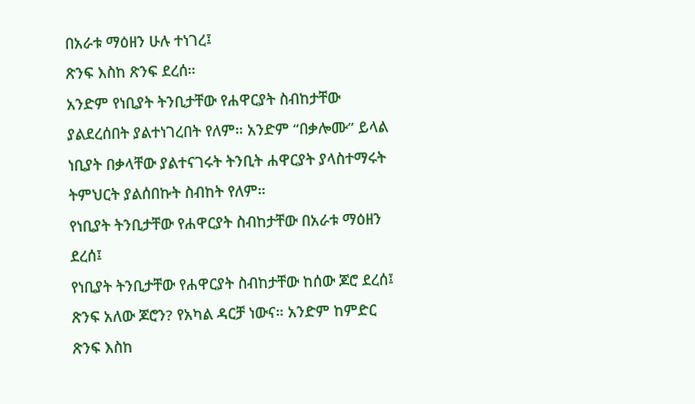በአራቱ ማዕዘን ሁሉ ተነገረ፤
ጽንፍ እስከ ጽንፍ ደረሰ።
አንድም የነቢያት ትንቢታቸው የሐዋርያት ስብከታቸው ያልደረሰበት ያልተነገረበት የለም። አንድም “በቃሎሙ” ይላል ነቢያት በቃላቸው ያልተናገሩት ትንቢት ሐዋርያት ያላስተማሩት ትምህርት ያልሰበኩት ስብከት የለም።
የነቢያት ትንቢታቸው የሐዋርያት ስብከታቸው በአራቱ ማዕዘን ደረሰ፤
የነቢያት ትንቢታቸው የሐዋርያት ስብከታቸው ከሰው ጆሮ ደረሰ፤ ጽንፍ አለው ጆሮን? የአካል ዳርቻ ነውና። አንድም ከምድር ጽንፍ እስከ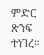ምድር ጽንፍ ተነገረ።